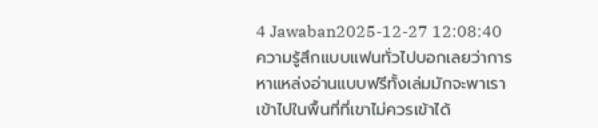4 Jawaban2025-12-27 12:08:40
ความรู้สึกแบบแฟนทั่วไปบอกเลยว่าการหาแหล่งอ่านแบบฟรีทั้งเล่มมักจะพาเราเข้าไปในพื้นที่ที่เขาไม่ควรเข้าได้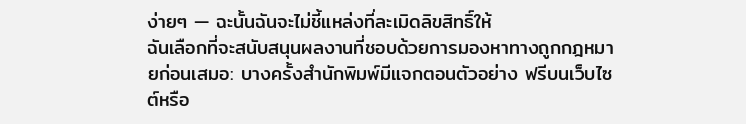ง่ายๆ — ฉะนั้นฉันจะไม่ชี้แหล่งที่ละเมิดลิขสิทธิ์ให้
ฉันเลือกที่จะสนับสนุนผลงานที่ชอบด้วยการมองหาทางถูกกฎหมายก่อนเสมอ: บางครั้งสำนักพิมพ์มีแจกตอนตัวอย่าง ฟรีบนเว็บไซต์หรือ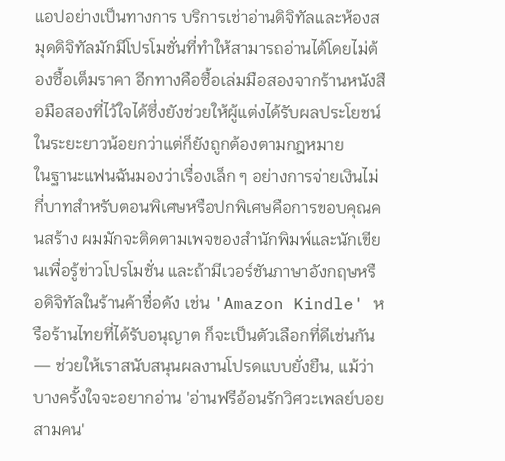แอปอย่างเป็นทางการ บริการเช่าอ่านดิจิทัลและห้องสมุดดิจิทัลมักมีโปรโมชั่นที่ทำให้สามารถอ่านได้โดยไม่ต้องซื้อเต็มราคา อีกทางคือซื้อเล่มมือสองจากร้านหนังสือมือสองที่ไว้ใจได้ซึ่งยังช่วยให้ผู้แต่งได้รับผลประโยชน์ในระยะยาวน้อยกว่าแต่ก็ยังถูกต้องตามกฎหมาย
ในฐานะแฟนฉันมองว่าเรื่องเล็ก ๆ อย่างการจ่ายเงินไม่กี่บาทสำหรับตอนพิเศษหรือปกพิเศษคือการขอบคุณคนสร้าง ผมมักจะติดตามเพจของสำนักพิมพ์และนักเขียนเพื่อรู้ข่าวโปรโมชั่น และถ้ามีเวอร์ชันภาษาอังกฤษหรือดิจิทัลในร้านค้าชื่อดัง เช่น 'Amazon Kindle' หรือร้านไทยที่ได้รับอนุญาต ก็จะเป็นตัวเลือกที่ดีเช่นกัน — ช่วยให้เราสนับสนุนผลงานโปรดแบบยั่งยืน, แม้ว่าบางครั้งใจจะอยากอ่าน 'อ่านฟรีอ้อนรักวิศวะเพลย์บอยสามคน'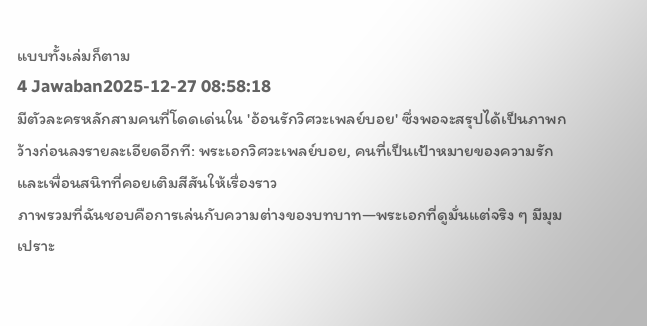แบบทั้งเล่มก็ตาม
4 Jawaban2025-12-27 08:58:18
มีตัวละครหลักสามคนที่โดดเด่นใน 'อ้อนรักวิศวะเพลย์บอย' ซึ่งพอจะสรุปได้เป็นภาพกว้างก่อนลงรายละเอียดอีกที: พระเอกวิศวะเพลย์บอย, คนที่เป็นเป้าหมายของความรัก และเพื่อนสนิทที่คอยเติมสีสันให้เรื่องราว
ภาพรวมที่ฉันชอบคือการเล่นกับความต่างของบทบาท—พระเอกที่ดูมั่นแต่จริง ๆ มีมุมเปราะ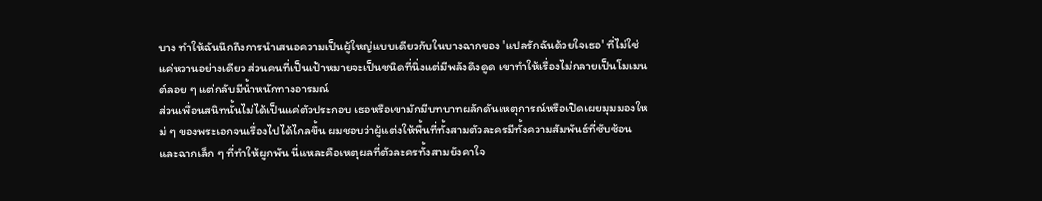บาง ทำให้ฉันนึกถึงการนำเสนอความเป็นผู้ใหญ่แบบเดียวกับในบางฉากของ 'แปลรักฉันด้วยใจเธอ' ที่ไม่ใช่แค่หวานอย่างเดียว ส่วนคนที่เป็นเป้าหมายจะเป็นชนิดที่นิ่งแต่มีพลังดึงดูด เขาทำให้เรื่องไม่กลายเป็นโมเมนต์ลอย ๆ แต่กลับมีน้ำหนักทางอารมณ์
ส่วนเพื่อนสนิทนั้นไม่ได้เป็นแค่ตัวประกอบ เธอหรือเขามักมีบทบาทผลักดันเหตุการณ์หรือเปิดเผยมุมมองใหม่ ๆ ของพระเอกจนเรื่องไปได้ไกลขึ้น ผมชอบว่าผู้แต่งให้พื้นที่ทั้งสามตัวละครมีทั้งความสัมพันธ์ที่ซับซ้อนและฉากเล็ก ๆ ที่ทำให้ผูกพัน นี่แหละคือเหตุผลที่ตัวละครทั้งสามยังคาใจ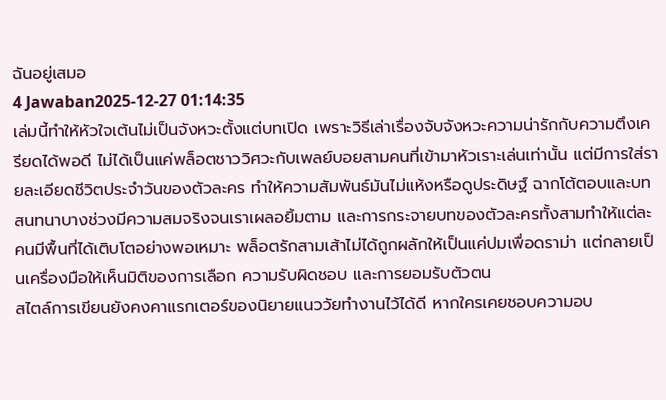ฉันอยู่เสมอ
4 Jawaban2025-12-27 01:14:35
เล่มนี้ทำให้หัวใจเต้นไม่เป็นจังหวะตั้งแต่บทเปิด เพราะวิธีเล่าเรื่องจับจังหวะความน่ารักกับความตึงเครียดได้พอดี ไม่ได้เป็นแค่พล็อตชาววิศวะกับเพลย์บอยสามคนที่เข้ามาหัวเราะเล่นเท่านั้น แต่มีการใส่รายละเอียดชีวิตประจำวันของตัวละคร ทำให้ความสัมพันธ์มันไม่แห้งหรือดูประดิษฐ์ ฉากโต้ตอบและบทสนทนาบางช่วงมีความสมจริงจนเราเผลอยิ้มตาม และการกระจายบทของตัวละครทั้งสามทำให้แต่ละคนมีพื้นที่ได้เติบโตอย่างพอเหมาะ พล็อตรักสามเส้าไม่ได้ถูกผลักให้เป็นแค่ปมเพื่อดราม่า แต่กลายเป็นเครื่องมือให้เห็นมิติของการเลือก ความรับผิดชอบ และการยอมรับตัวตน
สไตล์การเขียนยังคงคาแรกเตอร์ของนิยายแนววัยทำงานไว้ได้ดี หากใครเคยชอบความอบ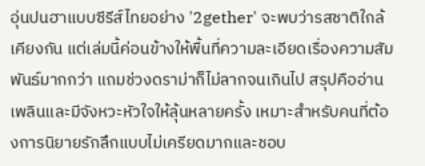อุ่นปนฮาแบบซีรีส์ไทยอย่าง '2gether' จะพบว่ารสชาติใกล้เคียงกัน แต่เล่มนี้ค่อนข้างให้พื้นที่ความละเอียดเรื่องความสัมพันธ์มากกว่า แถมช่วงดราม่าก็ไม่ลากจนเกินไป สรุปคืออ่านเพลินและมีจังหวะหัวใจให้ลุ้นหลายครั้ง เหมาะสำหรับคนที่ต้องการนิยายรักลึกแบบไม่เครียดมากและชอบ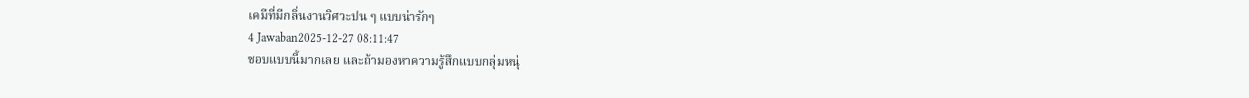เคมีที่มีกลิ่นงานวิศวะปน ๆ แบบน่ารักๆ
4 Jawaban2025-12-27 08:11:47
ชอบแบบนี้มากเลย และถ้ามองหาความรู้สึกแบบกลุ่มหนุ่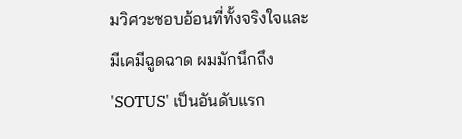มวิศวะชอบอ้อนที่ทั้งจริงใจและมีเคมีฉูดฉาด ผมมักนึกถึง 'SOTUS' เป็นอันดับแรก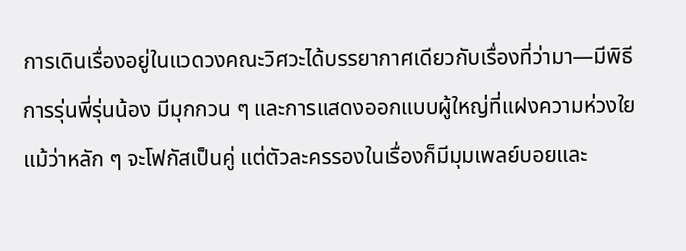การเดินเรื่องอยู่ในแวดวงคณะวิศวะได้บรรยากาศเดียวกับเรื่องที่ว่ามา—มีพิธีการรุ่นพี่รุ่นน้อง มีมุกกวน ๆ และการแสดงออกแบบผู้ใหญ่ที่แฝงความห่วงใย แม้ว่าหลัก ๆ จะโฟกัสเป็นคู่ แต่ตัวละครรองในเรื่องก็มีมุมเพลย์บอยและ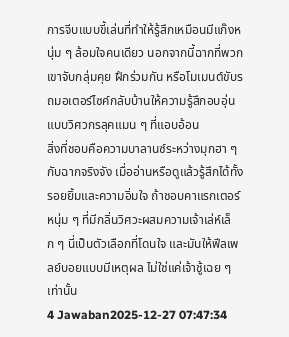การจีบแบบขี้เล่นที่ทำให้รู้สึกเหมือนมีแก๊งหนุ่ม ๆ ล้อมใจคนเดียว นอกจากนี้ฉากที่พวกเขาจับกลุ่มคุย ฝึกร่วมกัน หรือโมเมนต์ขับรถมอเตอร์ไซค์กลับบ้านให้ความรู้สึกอบอุ่นแบบวิศวกรลุคแมน ๆ ที่แอบอ้อน
สิ่งที่ชอบคือความบาลานซ์ระหว่างมุกฮา ๆ กับฉากจริงจัง เมื่ออ่านหรือดูแล้วรู้สึกได้ทั้งรอยยิ้มและความอิ่มใจ ถ้าชอบคาแรกเตอร์หนุ่ม ๆ ที่มีกลิ่นวิศวะผสมความเจ้าเล่ห์เล็ก ๆ นี่เป็นตัวเลือกที่โดนใจ และมันให้ฟีลเพลย์บอยแบบมีเหตุผล ไม่ใช่แค่เจ้าชู้เฉย ๆ เท่านั้น
4 Jawaban2025-12-27 07:47:34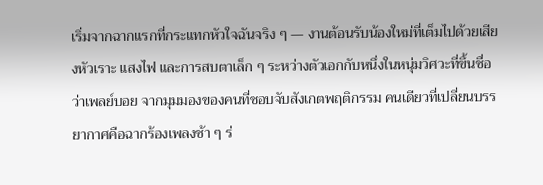เริ่มจากฉากแรกที่กระแทกหัวใจฉันจริง ๆ — งานต้อนรับน้องใหม่ที่เต็มไปด้วยเสียงหัวเราะ แสงไฟ และการสบตาเล็ก ๆ ระหว่างตัวเอกกับหนึ่งในหนุ่มวิศวะที่ขึ้นชื่อว่าเพลย์บอย จากมุมมองของคนที่ชอบจับสังเกตพฤติกรรม คนเดียวที่เปลี่ยนบรรยากาศคือฉากร้องเพลงช้า ๆ ร่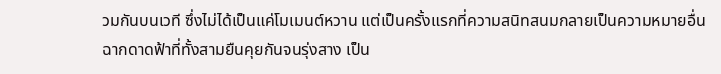วมกันบนเวที ซึ่งไม่ได้เป็นแค่โมเมนต์หวาน แต่เป็นครั้งแรกที่ความสนิทสนมกลายเป็นความหมายอื่น
ฉากดาดฟ้าที่ทั้งสามยืนคุยกันจนรุ่งสาง เป็น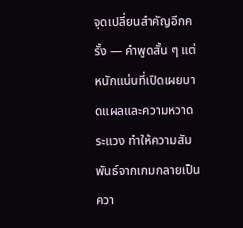จุดเปลี่ยนสำคัญอีกครั้ง — คำพูดสั้น ๆ แต่หนักแน่นที่เปิดเผยบาดแผลและความหวาดระแวง ทำให้ความสัมพันธ์จากเกมกลายเป็นควา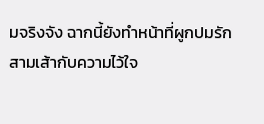มจริงจัง ฉากนี้ยังทำหน้าที่ผูกปมรักสามเส้ากับความไว้ใจ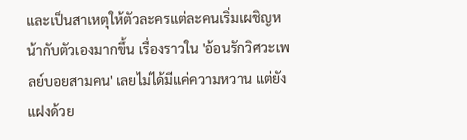และเป็นสาเหตุให้ตัวละครแต่ละคนเริ่มเผชิญหน้ากับตัวเองมากขึ้น เรื่องราวใน 'อ้อนรักวิศวะเพลย์บอยสามคน' เลยไม่ได้มีแค่ความหวาน แต่ยังแฝงด้วย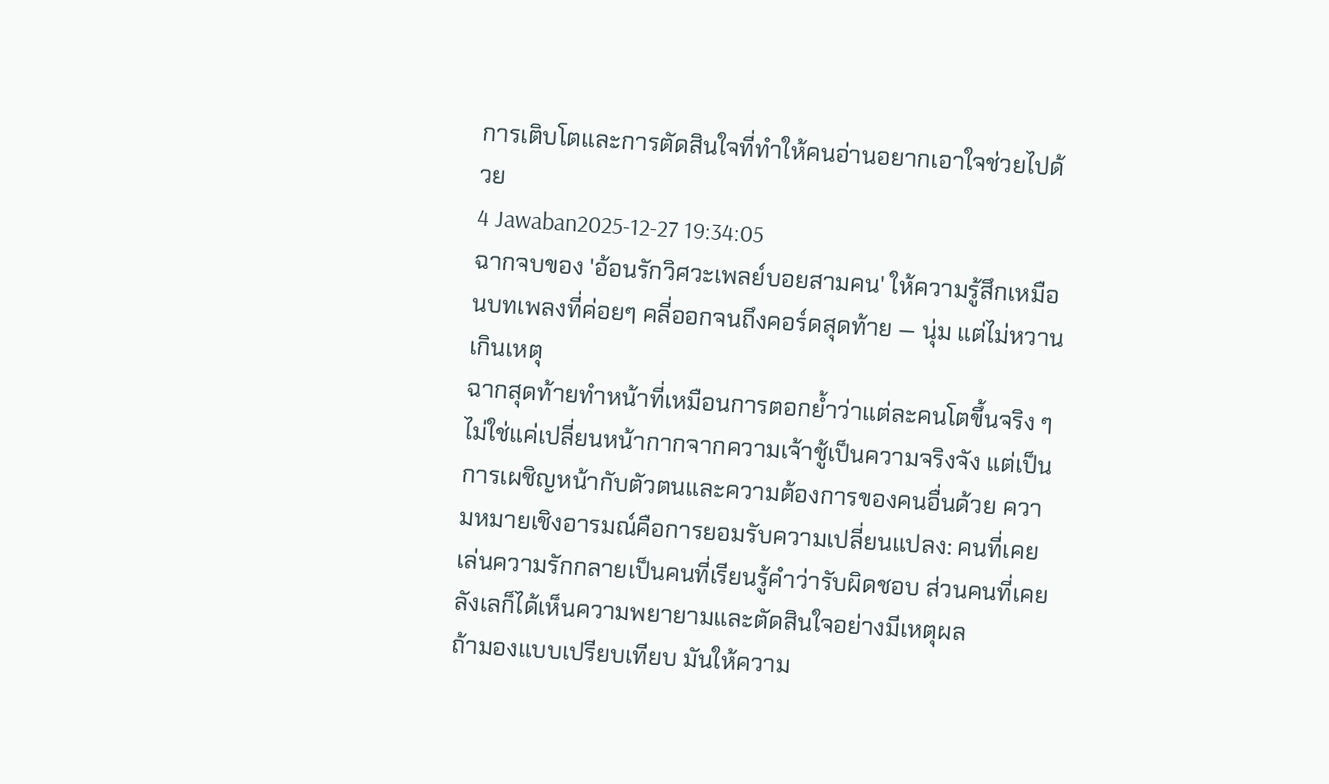การเติบโตและการตัดสินใจที่ทำให้คนอ่านอยากเอาใจช่วยไปด้วย
4 Jawaban2025-12-27 19:34:05
ฉากจบของ 'อ้อนรักวิศวะเพลย์บอยสามคน' ให้ความรู้สึกเหมือนบทเพลงที่ค่อยๆ คลี่ออกจนถึงคอร์ดสุดท้าย — นุ่ม แต่ไม่หวานเกินเหตุ
ฉากสุดท้ายทำหน้าที่เหมือนการตอกย้ำว่าแต่ละคนโตขึ้นจริง ๆ ไม่ใช่แค่เปลี่ยนหน้ากากจากความเจ้าชู้เป็นความจริงจัง แต่เป็นการเผชิญหน้ากับตัวตนและความต้องการของคนอื่นด้วย ความหมายเชิงอารมณ์คือการยอมรับความเปลี่ยนแปลง: คนที่เคยเล่นความรักกลายเป็นคนที่เรียนรู้คำว่ารับผิดชอบ ส่วนคนที่เคยลังเลก็ได้เห็นความพยายามและตัดสินใจอย่างมีเหตุผล
ถ้ามองแบบเปรียบเทียบ มันให้ความ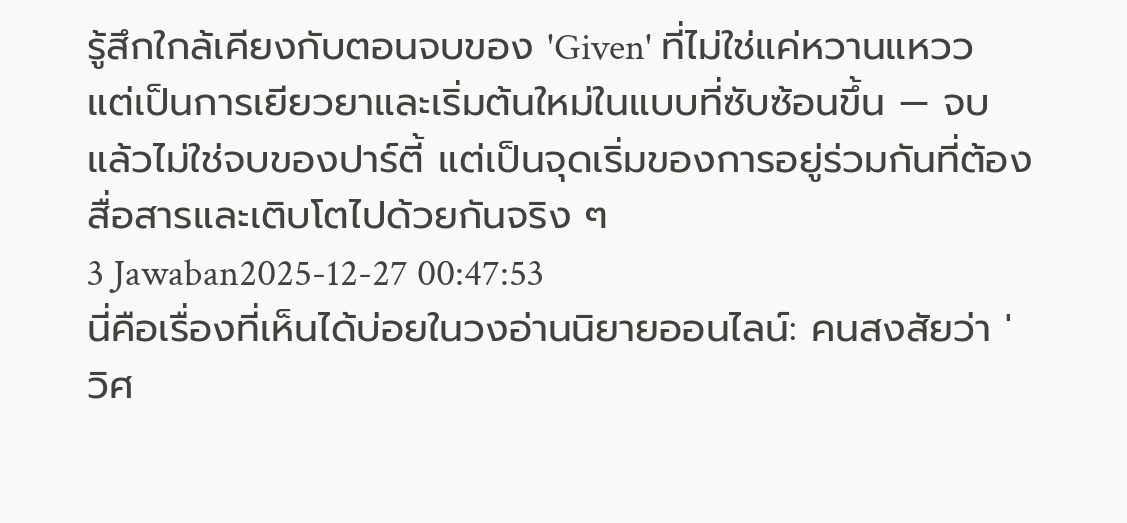รู้สึกใกล้เคียงกับตอนจบของ 'Given' ที่ไม่ใช่แค่หวานแหวว แต่เป็นการเยียวยาและเริ่มต้นใหม่ในแบบที่ซับซ้อนขึ้น — จบแล้วไม่ใช่จบของปาร์ตี้ แต่เป็นจุดเริ่มของการอยู่ร่วมกันที่ต้องสื่อสารและเติบโตไปด้วยกันจริง ๆ
3 Jawaban2025-12-27 00:47:53
นี่คือเรื่องที่เห็นได้บ่อยในวงอ่านนิยายออนไลน์: คนสงสัยว่า 'วิศ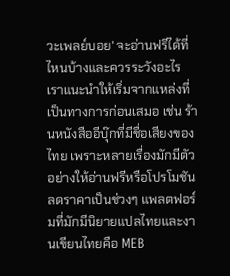วะเพลย์บอย' จะอ่านฟรีได้ที่ไหนบ้างและควรระวังอะไร
เราแนะนำให้เริ่มจากแหล่งที่เป็นทางการก่อนเสมอ เช่น ร้านหนังสืออีบุ๊กที่มีชื่อเสียงของไทย เพราะหลายเรื่องมักมีตัวอย่างให้อ่านฟรีหรือโปรโมชันลดราคาเป็นช่วงๆ แพลตฟอร์มที่มักมีนิยายแปลไทยและงานเขียนไทยคือ MEB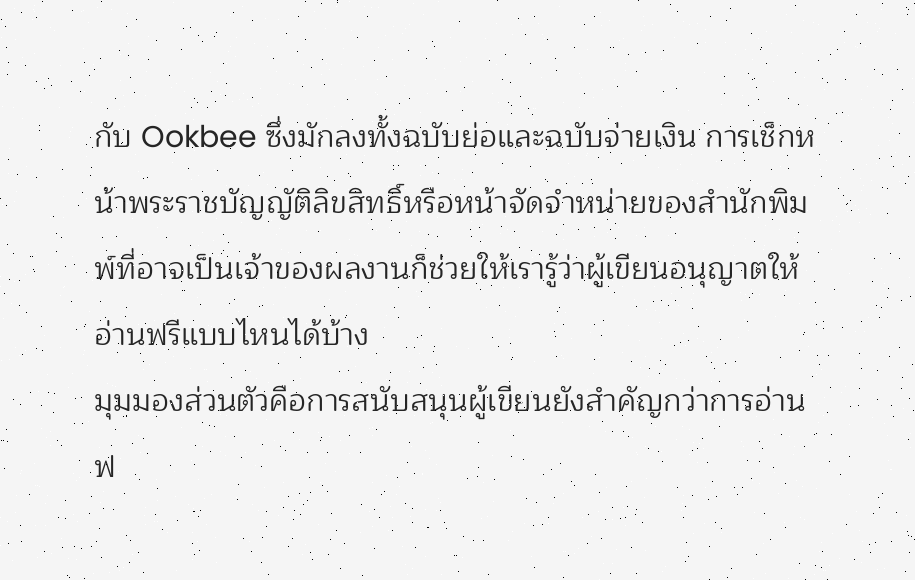กับ Ookbee ซึ่งมักลงทั้งฉบับย่อและฉบับจ่ายเงิน การเช็กหน้าพระราชบัญญัติลิขสิทธิ์หรือหน้าจัดจำหน่ายของสำนักพิมพ์ที่อาจเป็นเจ้าของผลงานก็ช่วยให้เรารู้ว่าผู้เขียนอนุญาตให้อ่านฟรีแบบไหนได้บ้าง
มุมมองส่วนตัวคือการสนับสนุนผู้เขียนยังสำคัญกว่าการอ่านฟ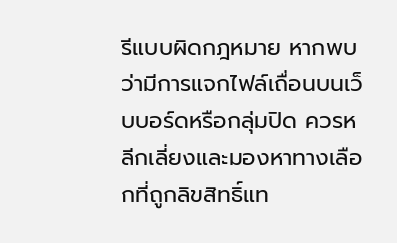รีแบบผิดกฎหมาย หากพบว่ามีการแจกไฟล์เถื่อนบนเว็บบอร์ดหรือกลุ่มปิด ควรหลีกเลี่ยงและมองหาทางเลือกที่ถูกลิขสิทธิ์แท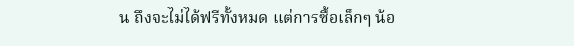น ถึงจะไม่ได้ฟรีทั้งหมด แต่การซื้อเล็กๆ น้อ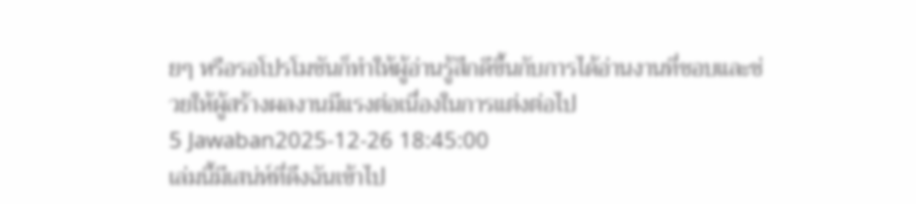ยๆ หรือรอโปรโมชันก็ทำให้ผู้อ่านรู้สึกดีขึ้นกับการได้อ่านงานที่ชอบและช่วยให้ผู้สร้างผลงานมีแรงต่อเนื่องในการแต่งต่อไป
5 Jawaban2025-12-26 18:45:00
เล่มนี้มีเสน่ห์ที่ดึงฉันเข้าไป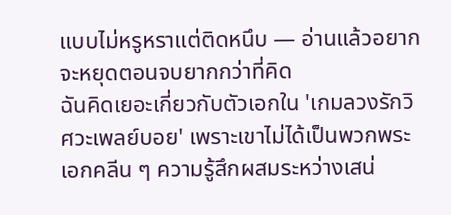แบบไม่หรูหราแต่ติดหนึบ — อ่านแล้วอยากจะหยุดตอนจบยากกว่าที่คิด
ฉันคิดเยอะเกี่ยวกับตัวเอกใน 'เกมลวงรักวิศวะเพลย์บอย' เพราะเขาไม่ได้เป็นพวกพระเอกคลีน ๆ ความรู้สึกผสมระหว่างเสน่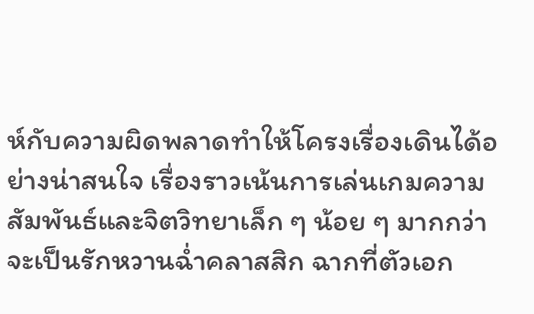ห์กับความผิดพลาดทำให้โครงเรื่องเดินได้อย่างน่าสนใจ เรื่องราวเน้นการเล่นเกมความสัมพันธ์และจิตวิทยาเล็ก ๆ น้อย ๆ มากกว่าจะเป็นรักหวานฉ่ำคลาสสิก ฉากที่ตัวเอก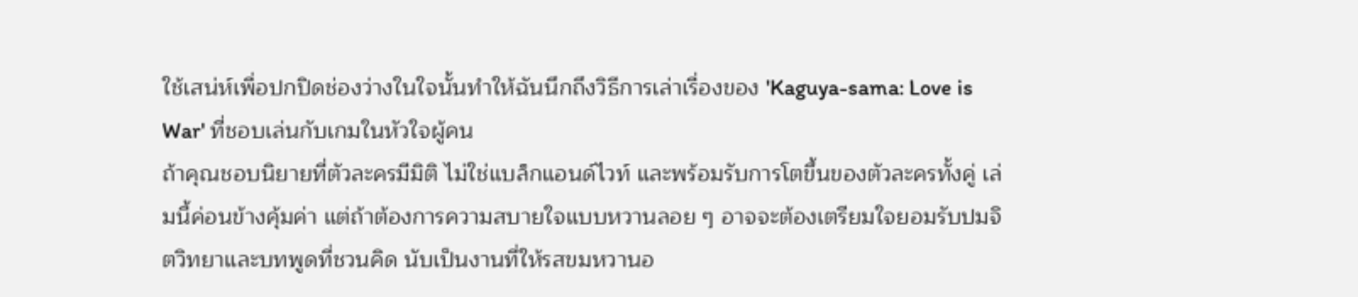ใช้เสน่ห์เพื่อปกปิดช่องว่างในใจนั้นทำให้ฉันนึกถึงวิธีการเล่าเรื่องของ 'Kaguya-sama: Love is War' ที่ชอบเล่นกับเกมในหัวใจผู้คน
ถ้าคุณชอบนิยายที่ตัวละครมีมิติ ไม่ใช่แบล็กแอนด์ไวท์ และพร้อมรับการโตขึ้นของตัวละครทั้งคู่ เล่มนี้ค่อนข้างคุ้มค่า แต่ถ้าต้องการความสบายใจแบบหวานลอย ๆ อาจจะต้องเตรียมใจยอมรับปมจิตวิทยาและบทพูดที่ชวนคิด นับเป็นงานที่ให้รสขมหวานอ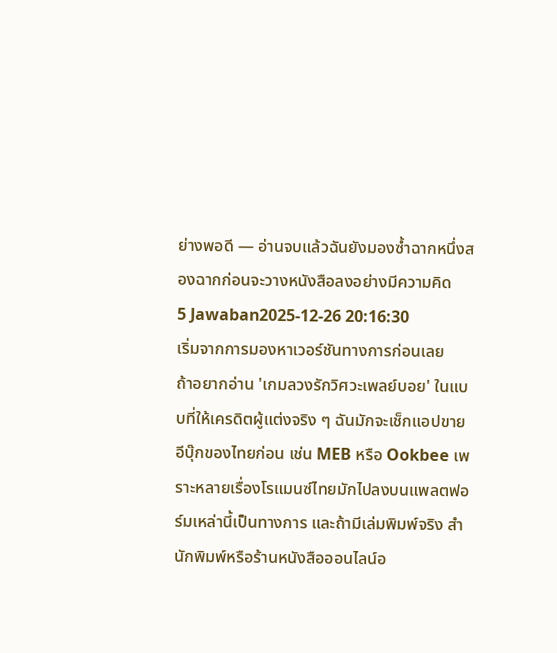ย่างพอดี — อ่านจบแล้วฉันยังมองซ้ำฉากหนึ่งสองฉากก่อนจะวางหนังสือลงอย่างมีความคิด
5 Jawaban2025-12-26 20:16:30
เริ่มจากการมองหาเวอร์ชันทางการก่อนเลย
ถ้าอยากอ่าน 'เกมลวงรักวิศวะเพลย์บอย' ในแบบที่ให้เครดิตผู้แต่งจริง ๆ ฉันมักจะเช็กแอปขายอีบุ๊กของไทยก่อน เช่น MEB หรือ Ookbee เพราะหลายเรื่องโรแมนซ์ไทยมักไปลงบนแพลตฟอร์มเหล่านี้เป็นทางการ และถ้ามีเล่มพิมพ์จริง สำนักพิมพ์หรือร้านหนังสือออนไลน์อ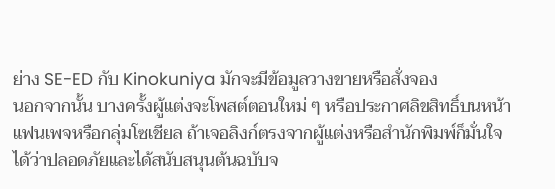ย่าง SE-ED กับ Kinokuniya มักจะมีข้อมูลวางขายหรือสั่งจอง
นอกจากนั้น บางครั้งผู้แต่งจะโพสต์ตอนใหม่ ๆ หรือประกาศลิขสิทธิ์บนหน้าแฟนเพจหรือกลุ่มโซเชียล ถ้าเจอลิงก์ตรงจากผู้แต่งหรือสำนักพิมพ์ก็มั่นใจได้ว่าปลอดภัยและได้สนับสนุนต้นฉบับจ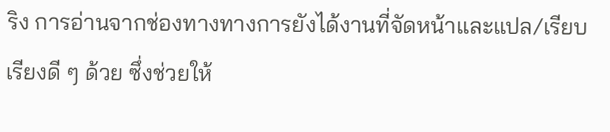ริง การอ่านจากช่องทางทางการยังได้งานที่จัดหน้าและแปล/เรียบเรียงดี ๆ ด้วย ซึ่งช่วยให้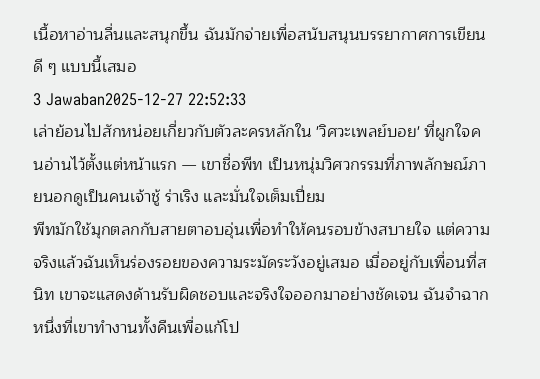เนื้อหาอ่านลื่นและสนุกขึ้น ฉันมักจ่ายเพื่อสนับสนุนบรรยากาศการเขียนดี ๆ แบบนี้เสมอ
3 Jawaban2025-12-27 22:52:33
เล่าย้อนไปสักหน่อยเกี่ยวกับตัวละครหลักใน 'วิศวะเพลย์บอย' ที่ผูกใจคนอ่านไว้ตั้งแต่หน้าแรก — เขาชื่อพีท เป็นหนุ่มวิศวกรรมที่ภาพลักษณ์ภายนอกดูเป็นคนเจ้าชู้ ร่าเริง และมั่นใจเต็มเปี่ยม
พีทมักใช้มุกตลกกับสายตาอบอุ่นเพื่อทำให้คนรอบข้างสบายใจ แต่ความจริงแล้วฉันเห็นร่องรอยของความระมัดระวังอยู่เสมอ เมื่ออยู่กับเพื่อนที่สนิท เขาจะแสดงด้านรับผิดชอบและจริงใจออกมาอย่างชัดเจน ฉันจำฉากหนึ่งที่เขาทำงานทั้งคืนเพื่อแก้โป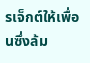รเจ็กต์ให้เพื่อนซึ่งล้ม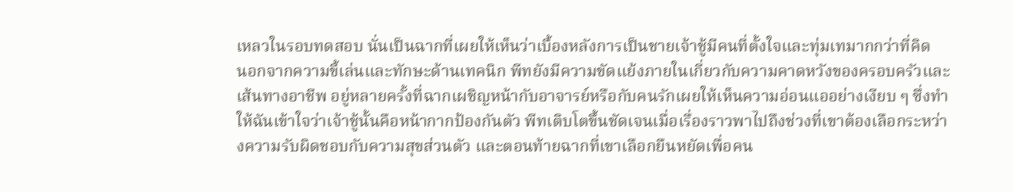เหลวในรอบทดสอบ นั่นเป็นฉากที่เผยให้เห็นว่าเบื้องหลังการเป็นชายเจ้าชู้มีคนที่ตั้งใจและทุ่มเทมากกว่าที่คิด
นอกจากความขี้เล่นและทักษะด้านเทคนิก พีทยังมีความขัดแย้งภายในเกี่ยวกับความคาดหวังของครอบครัวและเส้นทางอาชีพ อยู่หลายครั้งที่ฉากเผชิญหน้ากับอาจารย์หรือกับคนรักเผยให้เห็นความอ่อนแออย่างเงียบ ๆ ซึ่งทำให้ฉันเข้าใจว่าเจ้าชู้นั้นคือหน้ากากป้องกันตัว พีทเติบโตขึ้นชัดเจนเมื่อเรื่องราวพาไปถึงช่วงที่เขาต้องเลือกระหว่างความรับผิดชอบกับความสุขส่วนตัว และตอนท้ายฉากที่เขาเลือกยืนหยัดเพื่อคน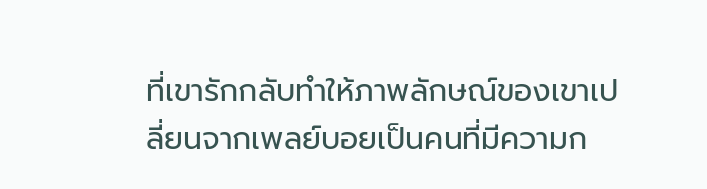ที่เขารักกลับทำให้ภาพลักษณ์ของเขาเปลี่ยนจากเพลย์บอยเป็นคนที่มีความก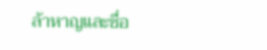ล้าหาญและซื่อ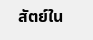สัตย์ใน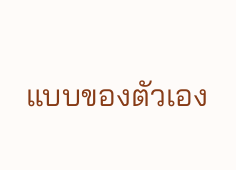แบบของตัวเอง